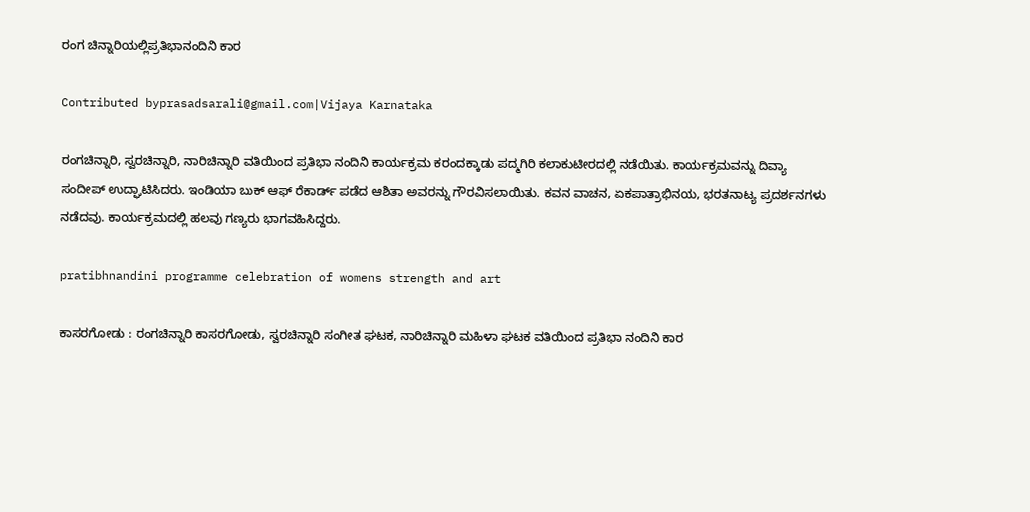ರಂಗ ಚಿನ್ನಾರಿಯಲ್ಲಿಪ್ರತಿಭಾನಂದಿನಿ ಕಾರ

Contributed byprasadsarali@gmail.com|Vijaya Karnataka

ರಂಗಚಿನ್ನಾರಿ, ಸ್ವರಚಿನ್ನಾರಿ, ನಾರಿಚಿನ್ನಾರಿ ವತಿಯಿಂದ ಪ್ರತಿಭಾ ನಂದಿನಿ ಕಾರ್ಯಕ್ರಮ ಕರಂದಕ್ಕಾಡು ಪದ್ಮಗಿರಿ ಕಲಾಕುಟೀರದಲ್ಲಿ ನಡೆಯಿತು. ಕಾರ್ಯಕ್ರಮವನ್ನು ದಿವ್ಯಾ ಸಂದೀಪ್ ಉದ್ಘಾಟಿಸಿದರು. ಇಂಡಿಯಾ ಬುಕ್ ಆಫ್ ರೆಕಾರ್ಡ್ ಪಡೆದ ಆಶಿತಾ ಅವರನ್ನು ಗೌರವಿಸಲಾಯಿತು. ಕವನ ವಾಚನ, ಏಕಪಾತ್ರಾಭಿನಯ, ಭರತನಾಟ್ಯ ಪ್ರದರ್ಶನಗಳು ನಡೆದವು. ಕಾರ್ಯಕ್ರಮದಲ್ಲಿ ಹಲವು ಗಣ್ಯರು ಭಾಗವಹಿಸಿದ್ದರು.

pratibhnandini programme celebration of womens strength and art

ಕಾಸರಗೋಡು : ರಂಗಚಿನ್ನಾರಿ ಕಾಸರಗೋಡು, ಸ್ವರಚಿನ್ನಾರಿ ಸಂಗೀತ ಘಟಕ, ನಾರಿಚಿನ್ನಾರಿ ಮಹಿಳಾ ಘಟಕ ವತಿಯಿಂದ ಪ್ರತಿಭಾ ನಂದಿನಿ ಕಾರ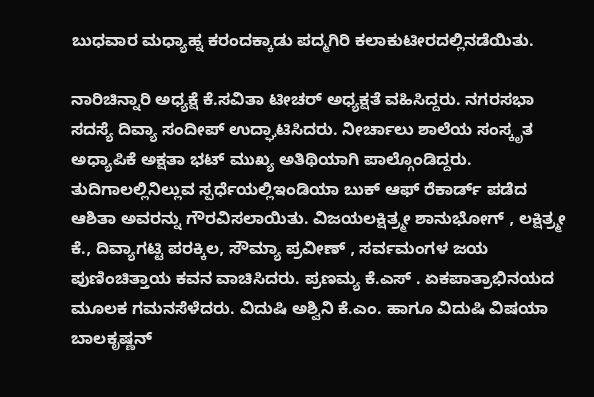ಬುಧವಾರ ಮಧ್ಯಾಹ್ನ ಕರಂದಕ್ಕಾಡು ಪದ್ಮಗಿರಿ ಕಲಾಕುಟೀರದಲ್ಲಿನಡೆಯಿತು.

ನಾರಿಚಿನ್ನಾರಿ ಅಧ್ಯಕ್ಷೆ ಕೆ.ಸವಿತಾ ಟೀಚರ್ ಅಧ್ಯಕ್ಷತೆ ವಹಿಸಿದ್ದರು. ನಗರಸಭಾ ಸದಸ್ಯೆ ದಿವ್ಯಾ ಸಂದೀಪ್ ಉದ್ಘಾಟಿಸಿದರು. ನೀರ್ಚಾಲು ಶಾಲೆಯ ಸಂಸ್ಕೃತ ಅಧ್ಯಾಪಿಕೆ ಅಕ್ಷತಾ ಭಟ್ ಮುಖ್ಯ ಅತಿಥಿಯಾಗಿ ಪಾಲ್ಗೊಂಡಿದ್ದರು. ತುದಿಗಾಲಲ್ಲಿನಿಲ್ಲುವ ಸ್ಪರ್ಧೆಯಲ್ಲಿಇಂಡಿಯಾ ಬುಕ್ ಆಫ್ ರೆಕಾರ್ಡ್ ಪಡೆದ ಆಶಿತಾ ಅವರನ್ನು ಗೌರವಿಸಲಾಯಿತು. ವಿಜಯಲಕ್ಷಿತ್ರ್ಮೕ ಶಾನುಭೋಗ್ , ಲಕ್ಷಿತ್ರ್ಮೕ ಕೆ., ದಿವ್ಯಾಗಟ್ಟಿ ಪರಕ್ಕಿಲ, ಸೌಮ್ಯಾ ಪ್ರವೀಣ್ , ಸರ್ವಮಂಗಳ ಜಯ ಪುಣಿಂಚಿತ್ತಾಯ ಕವನ ವಾಚಿಸಿದರು. ಪ್ರಣಮ್ಯ ಕೆ.ಎಸ್ . ಏಕಪಾತ್ರಾಭಿನಯದ ಮೂಲಕ ಗಮನಸೆಳೆದರು. ವಿದುಷಿ ಅಶ್ವಿನಿ ಕೆ.ಎಂ. ಹಾಗೂ ವಿದುಷಿ ವಿಷಯಾ ಬಾಲಕೃಷ್ಣನ್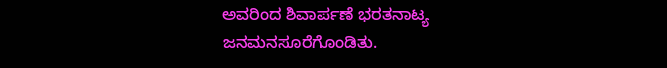ಅವರಿಂದ ಶಿವಾರ್ಪಣೆ ಭರತನಾಟ್ಯ ಜನಮನಸೂರೆಗೊಂಡಿತು.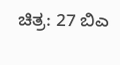ಚಿತ್ರ: 27 ಬಿಎ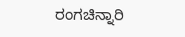ರಂಗಚಿನ್ನಾರಿ